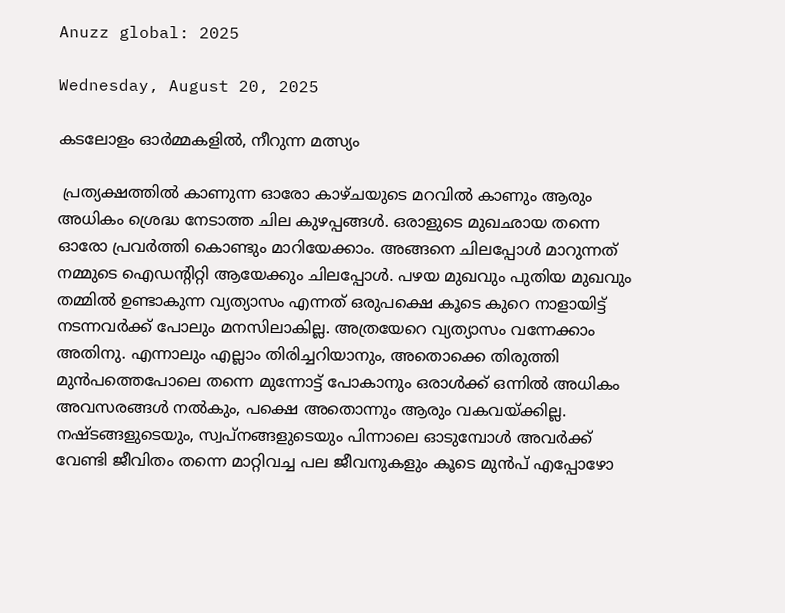Anuzz global: 2025

Wednesday, August 20, 2025

കടലോളം ഓർമ്മകളിൽ, നീറുന്ന മത്സ്യം

 പ്രത്യക്ഷത്തിൽ കാണുന്ന ഓരോ കാഴ്ചയുടെ മറവിൽ കാണും ആരും അധികം ശ്രെദ്ധ നേടാത്ത ചില കുഴപ്പങ്ങൾ. ഒരാളുടെ മുഖഛായ തന്നെ ഓരോ പ്രവർത്തി കൊണ്ടും മാറിയേക്കാം. അങ്ങനെ ചിലപ്പോൾ മാറുന്നത് നമ്മുടെ ഐഡന്റിറ്റി ആയേക്കും ചിലപ്പോൾ. പഴയ മുഖവും പുതിയ മുഖവും തമ്മിൽ ഉണ്ടാകുന്ന വ്യത്യാസം എന്നത് ഒരുപക്ഷെ കൂടെ കുറെ നാളായിട്ട് നടന്നവർക്ക് പോലും മനസിലാകില്ല. അത്രയേറെ വ്യത്യാസം വന്നേക്കാം അതിനു. എന്നാലും എല്ലാം തിരിച്ചറിയാനും, അതൊക്കെ തിരുത്തി മുൻപത്തെപോലെ തന്നെ മുന്നോട്ട് പോകാനും ഒരാൾക്ക് ഒന്നിൽ അധികം അവസരങ്ങൾ നൽകും, പക്ഷെ അതൊന്നും ആരും വകവയ്ക്കില്ല. നഷ്ടങ്ങളുടെയും, സ്വപ്നങ്ങളുടെയും പിന്നാലെ ഓടുമ്പോൾ അവർക്ക് വേണ്ടി ജീവിതം തന്നെ മാറ്റിവച്ച പല ജീവനുകളും കൂടെ മുൻപ് എപ്പോഴോ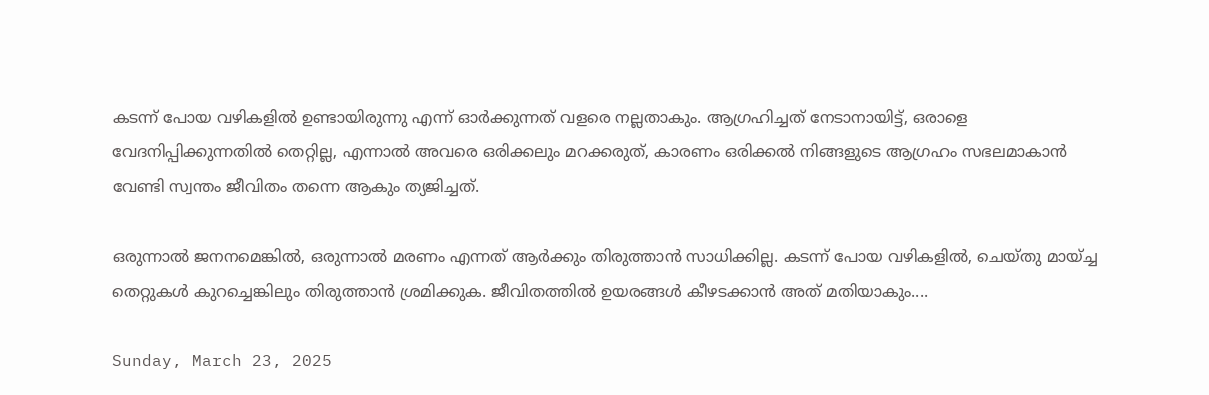കടന്ന് പോയ വഴികളിൽ ഉണ്ടായിരുന്നു എന്ന് ഓർക്കുന്നത് വളരെ നല്ലതാകും. ആഗ്രഹിച്ചത് നേടാനായിട്ട്, ഒരാളെ വേദനിപ്പിക്കുന്നതിൽ തെറ്റില്ല, എന്നാൽ അവരെ ഒരിക്കലും മറക്കരുത്, കാരണം ഒരിക്കൽ നിങ്ങളുടെ ആഗ്രഹം സഭലമാകാൻ വേണ്ടി സ്വന്തം ജീവിതം തന്നെ ആകും ത്യജിച്ചത്.

ഒരുന്നാൽ ജനനമെങ്കിൽ, ഒരുന്നാൽ മരണം എന്നത് ആർക്കും തിരുത്താൻ സാധിക്കില്ല. കടന്ന് പോയ വഴികളിൽ, ചെയ്തു മായ്ച്ച തെറ്റുകൾ കുറച്ചെങ്കിലും തിരുത്താൻ ശ്രമിക്കുക. ജീവിതത്തിൽ ഉയരങ്ങൾ കീഴടക്കാൻ അത് മതിയാകും....

Sunday, March 23, 2025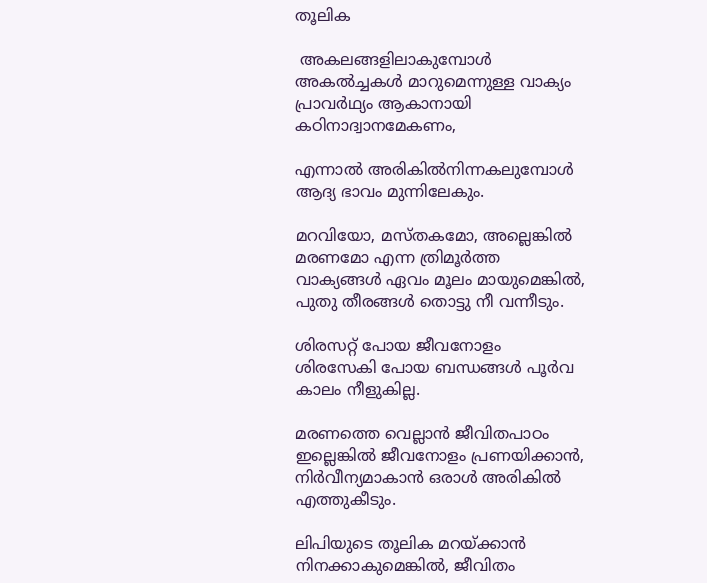തൂലിക

 അകലങ്ങളിലാകുമ്പോൾ അകൽച്ചകൾ മാറുമെന്നുള്ള വാക്യം പ്രാവർഥ്യം ആകാനായി കഠിനാദ്വാനമേകണം,

എന്നാൽ അരികിൽനിന്നകലുമ്പോൾ ആദ്യ ഭാവം മുന്നിലേകും.

മറവിയോ, മസ്തകമോ, അല്ലെങ്കിൽ മരണമോ എന്ന ത്രിമൂർത്ത വാക്യങ്ങൾ ഏവം മൂലം മായുമെങ്കിൽ, പുതു തീരങ്ങൾ തൊട്ടു നീ വന്നീടും.

ശിരസറ്റ് പോയ ജീവനോളം ശിരസേകി പോയ ബന്ധങ്ങൾ പൂർവ കാലം നീളുകില്ല.

മരണത്തെ വെല്ലാൻ ജീവിതപാഠം ഇല്ലെങ്കിൽ ജീവനോളം പ്രണയിക്കാൻ, നിർവീന്യമാകാൻ ഒരാൾ അരികിൽ എത്തുകീടും.

ലിപിയുടെ തൂലിക മറയ്ക്കാൻ നിനക്കാകുമെങ്കിൽ, ജീവിതം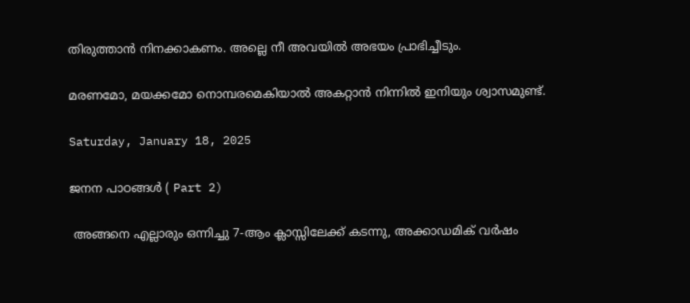തിരുത്താൻ നിനക്കാകണം. അല്ലെ നീ അവയിൽ അഭയം പ്രാഭിച്ചീടും.

മരണമോ, മയക്കമോ നൊമ്പരമെകിയാൽ അകറ്റാൻ നിന്നിൽ ഇനിയും ശ്വാസമുണ്ട്.

Saturday, January 18, 2025

ജനന പാഠങ്ങൾ ( Part 2)

 അങ്ങനെ എല്ലാരും ഒന്നിച്ചു 7-ആം ക്ലാസ്സിലേക്ക് കടന്നു, അക്കാഡമിക് വർഷം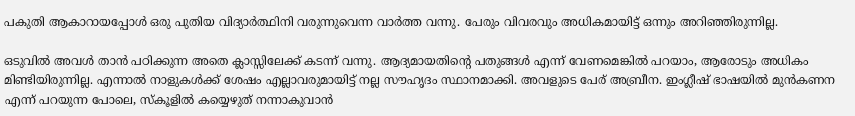പകുതി ആകാറായപ്പോൾ ഒരു പുതിയ വിദ്യാർത്ഥിനി വരുന്നുവെന്ന വാർത്ത വന്നു. പേരും വിവരവും അധികമായിട്ട് ഒന്നും അറിഞ്ഞിരുന്നില്ല.

ഒടുവിൽ അവൾ താൻ പഠിക്കുന്ന അതെ ക്ലാസ്സിലേക്ക് കടന്ന് വന്നു. ആദ്യമായതിന്റെ പതുങ്ങൾ എന്ന് വേണമെങ്കിൽ പറയാം, ആരോടും അധികം മിണ്ടിയിരുന്നില്ല. എന്നാൽ നാളുകൾക്ക് ശേഷം എല്ലാവരുമായിട്ട് നല്ല സൗഹൃദം സ്ഥാനമാക്കി. അവളുടെ പേര് അബ്രീന. ഇംഗ്ലീഷ് ഭാഷയിൽ മുൻകണന എന്ന് പറയുന്ന പോലെ, സ്കൂളിൽ കയ്യെഴുത് നന്നാകുവാൻ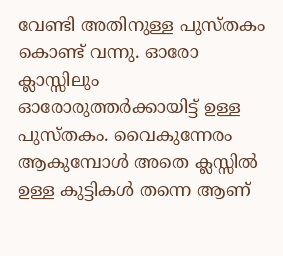വേണ്ടി അതിനുള്ള പുസ്തകം കൊണ്ട് വന്നു. ഓരോ ക്ലാസ്സിലും ഓരോരുത്തർക്കായിട്ട് ഉള്ള പുസ്തകം. വൈകുന്നേരം ആകുമ്പോൾ അതെ ക്ലസ്സിൽ ഉള്ള കുട്ടികൾ തന്നെ ആണ്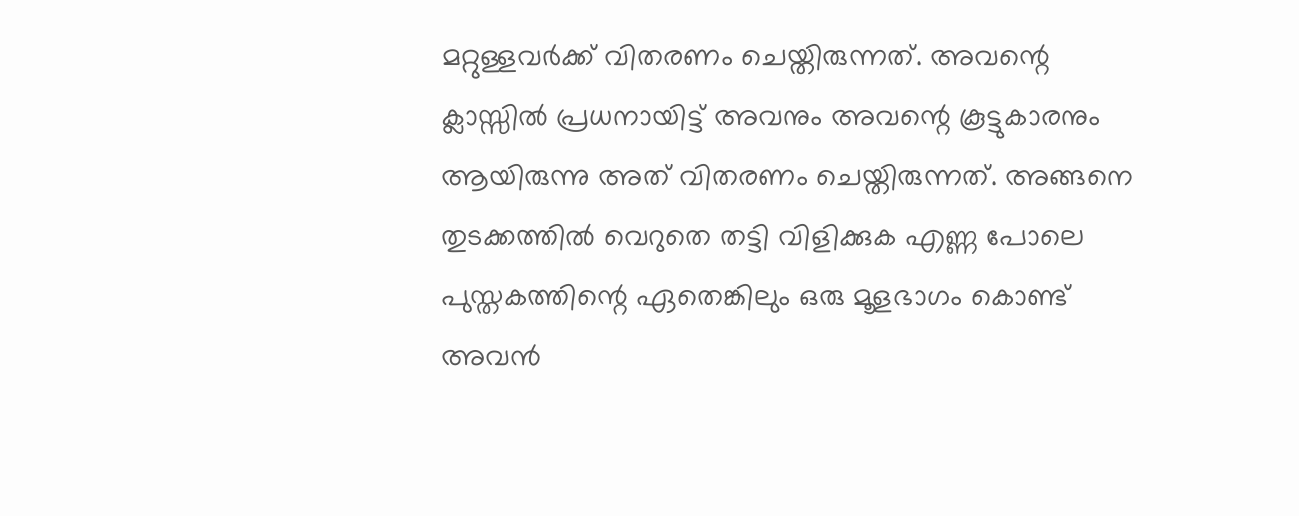മറ്റുള്ളവർക്ക് വിതരണം ചെയ്തിരുന്നത്. അവന്റെ ക്ലാസ്സിൽ പ്രധനായിട്ട് അവനും അവന്റെ കൂട്ടുകാരനും ആയിരുന്നു അത് വിതരണം ചെയ്തിരുന്നത്. അങ്ങനെ തുടക്കത്തിൽ വെറുതെ തട്ടി വിളിക്കുക എണ്ണ പോലെ പുസ്തകത്തിന്റെ ഏതെങ്കിലും ഒരു മൂളഭാഗം കൊണ്ട് അവൻ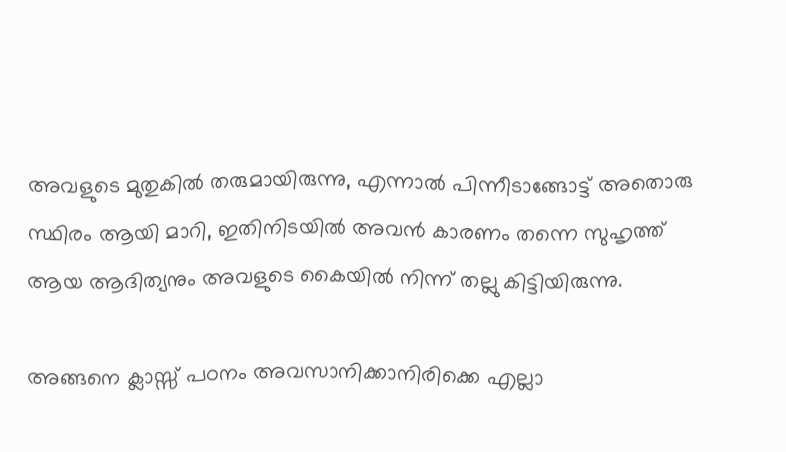അവളുടെ മുതുകിൽ തരുമായിരുന്നു, എന്നാൽ പിന്നീടാങ്ങോട്ട് അതൊരു സ്ഥിരം ആയി മാറി, ഇതിനിടയിൽ അവൻ കാരണം തന്നെ സുഹൃത്ത് ആയ ആദിത്യനും അവളുടെ കൈയിൽ നിന്ന് തല്ലു കിട്ടിയിരുന്നു.

അങ്ങനെ ക്ലാസ്സ്‌ പഠനം അവസാനിക്കാനിരിക്കെ എല്ലാ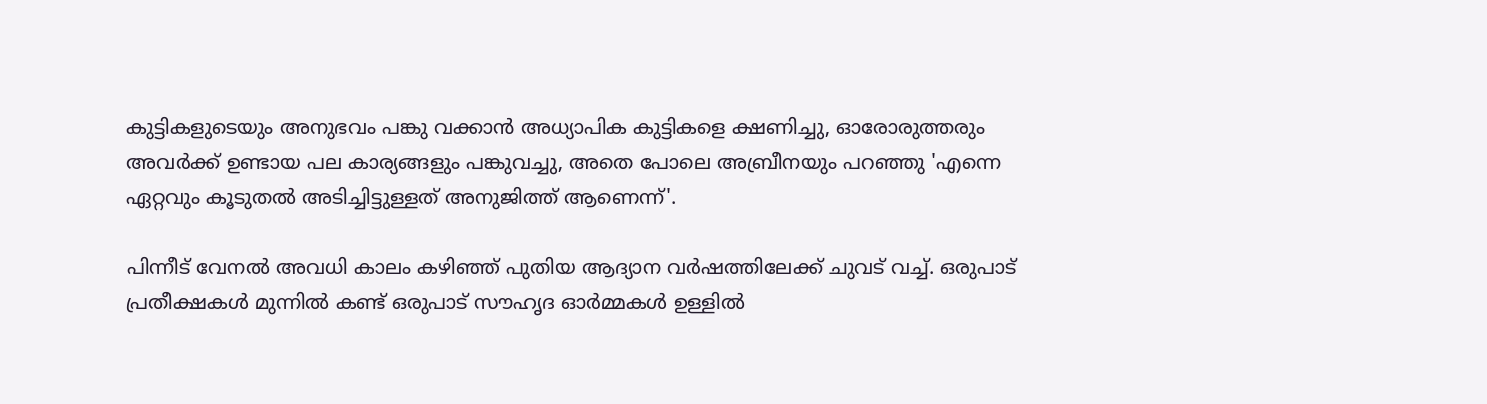കുട്ടികളുടെയും അനുഭവം പങ്കു വക്കാൻ അധ്യാപിക കുട്ടികളെ ക്ഷണിച്ചു, ഓരോരുത്തരും അവർക്ക് ഉണ്ടായ പല കാര്യങ്ങളും പങ്കുവച്ചു, അതെ പോലെ അബ്രീനയും പറഞ്ഞു 'എന്നെ ഏറ്റവും കൂടുതൽ അടിച്ചിട്ടുള്ളത് അനുജിത്ത് ആണെന്ന്'.

പിന്നീട് വേനൽ അവധി കാലം കഴിഞ്ഞ് പുതിയ ആദ്യാന വർഷത്തിലേക്ക് ചുവട് വച്ച്. ഒരുപാട് പ്രതീക്ഷകൾ മുന്നിൽ കണ്ട് ഒരുപാട് സൗഹൃദ ഓർമ്മകൾ ഉള്ളിൽ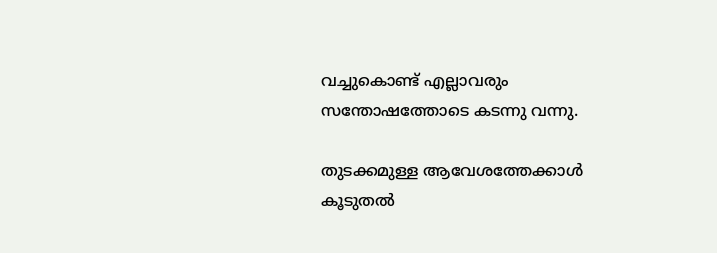വച്ചുകൊണ്ട് എല്ലാവരും സന്തോഷത്തോടെ കടന്നു വന്നു.

തുടക്കമുള്ള ആവേശത്തേക്കാൾ കൂടുതൽ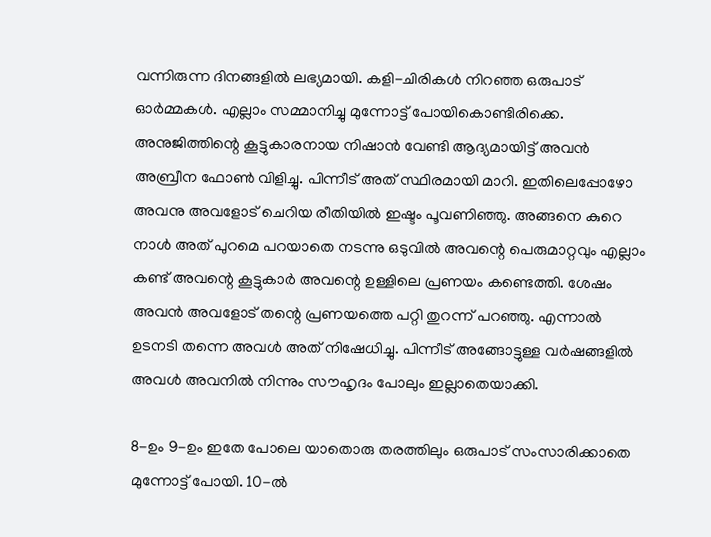വന്നിരുന്ന ദിനങ്ങളിൽ ലഭ്യമായി. കളി-ചിരികൾ നിറഞ്ഞ ഒരുപാട് ഓർമ്മകൾ. എല്ലാം സമ്മാനിച്ചു മുന്നോട്ട് പോയികൊണ്ടിരിക്കെ. അനുജിത്തിന്റെ കൂട്ടുകാരനായ നിഷാൻ വേണ്ടി ആദ്യമായിട്ട് അവൻ അബ്രീന ഫോൺ വിളിച്ചു. പിന്നീട് അത് സ്ഥിരമായി മാറി. ഇതിലെപ്പോഴോ അവനു അവളോട് ചെറിയ രീതിയിൽ ഇഷ്ടം പൂവണിഞ്ഞു. അങ്ങനെ കുറെ നാൾ അത് പുറമെ പറയാതെ നടന്നു ഒടുവിൽ അവന്റെ പെരുമാറ്റവും എല്ലാം കണ്ട് അവന്റെ കൂട്ടുകാർ അവന്റെ ഉള്ളിലെ പ്രണയം കണ്ടെത്തി. ശേഷം അവൻ അവളോട് തന്റെ പ്രണയത്തെ പറ്റി തുറന്ന് പറഞ്ഞു. എന്നാൽ ഉടനടി തന്നെ അവൾ അത് നിഷേധിച്ചു. പിന്നീട് അങ്ങോട്ടുള്ള വർഷങ്ങളിൽ അവൾ അവനിൽ നിന്നും സൗഹൃദം പോലും ഇല്ലാതെയാക്കി.

8-ഉം 9-ഉം ഇതേ പോലെ യാതൊരു തരത്തിലും ഒരുപാട് സംസാരിക്കാതെ മുന്നോട്ട് പോയി. 10-ൽ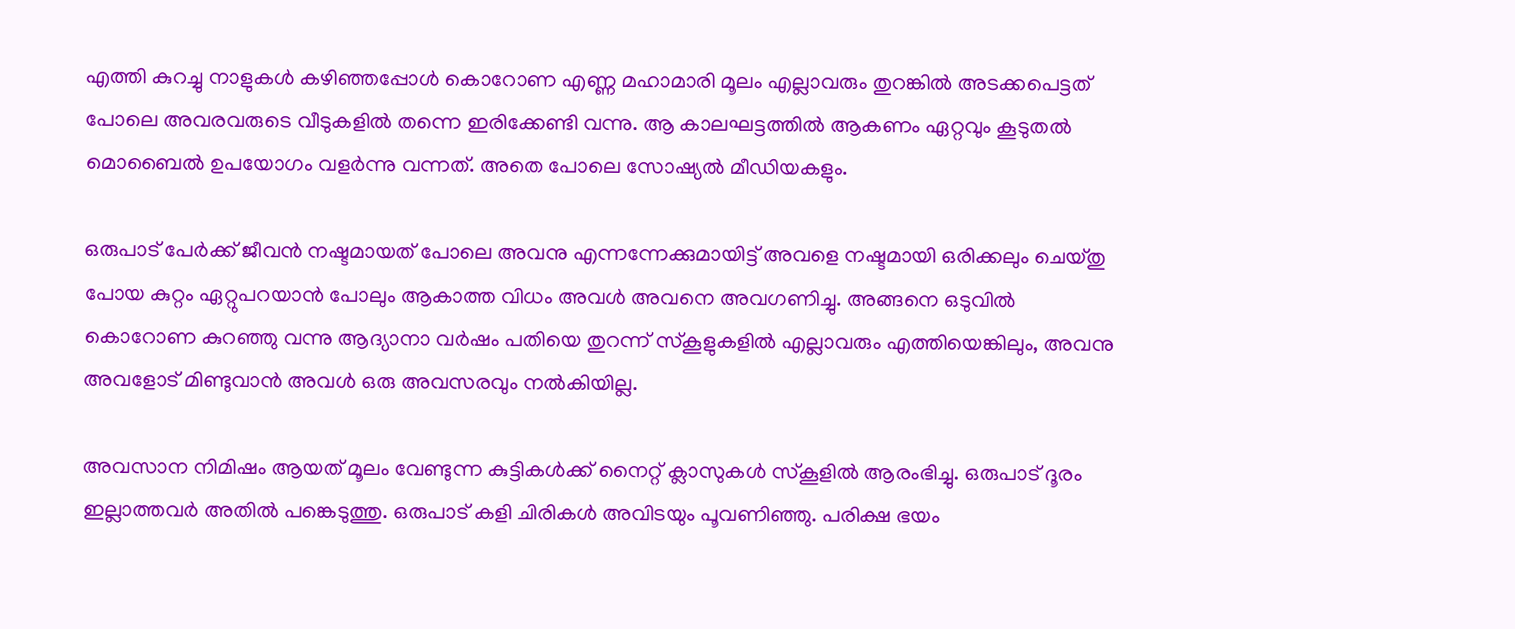എത്തി കുറച്ചു നാളുകൾ കഴിഞ്ഞപ്പോൾ കൊറോണ എണ്ണ മഹാമാരി മൂലം എല്ലാവരും തുറങ്കിൽ അടക്കപെട്ടത് പോലെ അവരവരുടെ വീടുകളിൽ തന്നെ ഇരിക്കേണ്ടി വന്നു. ആ കാലഘട്ടത്തിൽ ആകണം ഏറ്റവും കൂടുതൽ മൊബൈൽ ഉപയോഗം വളർന്നു വന്നത്. അതെ പോലെ സോഷ്യൽ മീഡിയകളും.

ഒരുപാട് പേർക്ക് ജീവൻ നഷ്ടമായത് പോലെ അവനു എന്നന്നേക്കുമായിട്ട് അവളെ നഷ്ടമായി ഒരിക്കലും ചെയ്തു പോയ കുറ്റം ഏറ്റുപറയാൻ പോലും ആകാത്ത വിധം അവൾ അവനെ അവഗണിച്ചു. അങ്ങനെ ഒടുവിൽ കൊറോണ കുറഞ്ഞു വന്നു ആദ്യാനാ വർഷം പതിയെ തുറന്ന് സ്കൂളുകളിൽ എല്ലാവരും എത്തിയെങ്കിലും, അവനു അവളോട് മിണ്ടുവാൻ അവൾ ഒരു അവസരവും നൽകിയില്ല.

അവസാന നിമിഷം ആയത് മൂലം വേണ്ടുന്ന കുട്ടികൾക്ക് നൈറ്റ്‌ ക്ലാസുകൾ സ്കൂളിൽ ആരംഭിച്ചു. ഒരുപാട് ദൂരം ഇല്ലാത്തവർ അതിൽ പങ്കെടുത്തു. ഒരുപാട് കളി ചിരികൾ അവിടയും പൂവണിഞ്ഞു. പരിക്ഷ ഭയം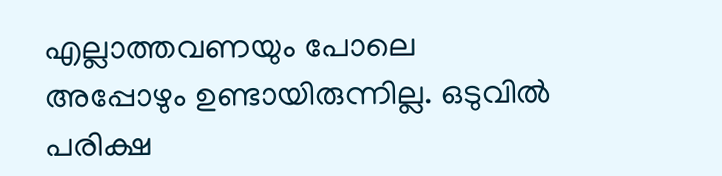എല്ലാത്തവണയും പോലെ അപ്പോഴും ഉണ്ടായിരുന്നില്ല. ഒടുവിൽ പരിക്ഷ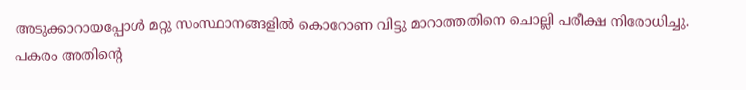അടുക്കാറായപ്പോൾ മറ്റു സംസ്ഥാനങ്ങളിൽ കൊറോണ വിട്ടു മാറാത്തതിനെ ചൊല്ലി പരീക്ഷ നിരോധിച്ചു. പകരം അതിന്റെ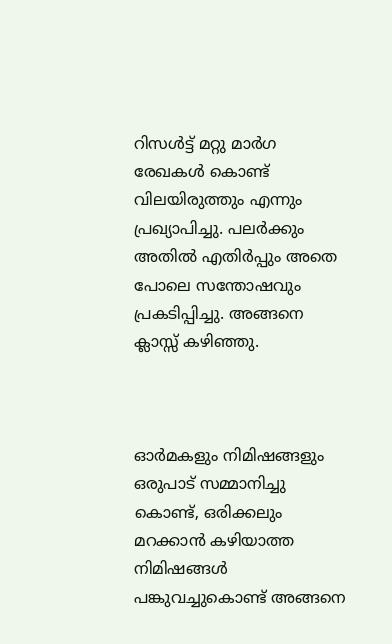റിസൾട്ട്‌ മറ്റു മാർഗ രേഖകൾ കൊണ്ട് വിലയിരുത്തും എന്നും പ്രഖ്യാപിച്ചു. പലർക്കും അതിൽ എതിർപ്പും അതെ പോലെ സന്തോഷവും പ്രകടിപ്പിച്ചു. അങ്ങനെ ക്ലാസ്സ്‌ കഴിഞ്ഞു.



ഓർമകളും നിമിഷങ്ങളും ഒരുപാട് സമ്മാനിച്ചു കൊണ്ട്, ഒരിക്കലും മറക്കാൻ കഴിയാത്ത നിമിഷങ്ങൾ പങ്കുവച്ചുകൊണ്ട് അങ്ങനെ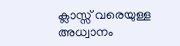ക്ലാസ്സ്‌ വരെയുള്ള അധ്വാനം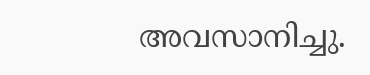അവസാനിച്ചു.